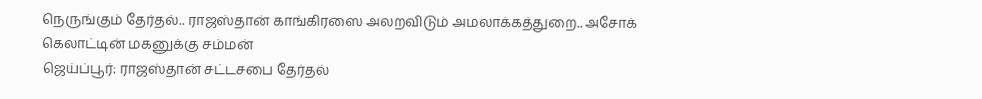நெருங்கும் தேர்தல்.. ராஜஸ்தான் காங்கிரஸை அலறவிடும் அமலாக்கத்துறை.. அசோக் கெலாட்டின் மகனுக்கு சம்மன்
ஜெய்ப்பூர்: ராஜஸ்தான் சட்டசபை தேர்தல்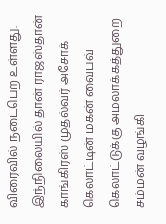விரைவில் நடைபெற உள்ளது. இந்நிலையில் தான் ராஜஸ்தான் காங்கிரஸ் முதல்வர் அசோக் கெலாட்டின் மகன் வைபவ் கெலாட்டுக்கு அமலாக்கத்துறை சம்மன் வழங்கி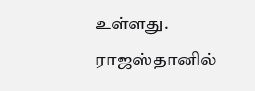உள்ளது.
ராஜஸ்தானில்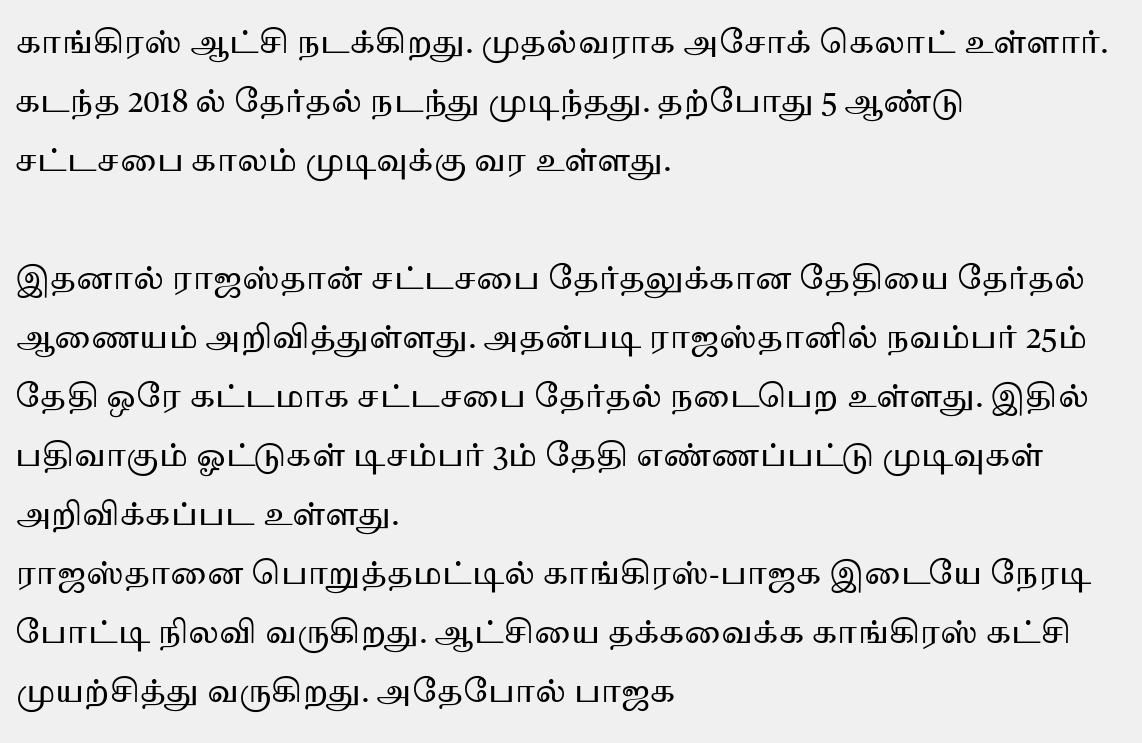காங்கிரஸ் ஆட்சி நடக்கிறது. முதல்வராக அசோக் கெலாட் உள்ளார். கடந்த 2018 ல் தேர்தல் நடந்து முடிந்தது. தற்போது 5 ஆண்டு சட்டசபை காலம் முடிவுக்கு வர உள்ளது.

இதனால் ராஜஸ்தான் சட்டசபை தேர்தலுக்கான தேதியை தேர்தல் ஆணையம் அறிவித்துள்ளது. அதன்படி ராஜஸ்தானில் நவம்பர் 25ம் தேதி ஒரே கட்டமாக சட்டசபை தேர்தல் நடைபெற உள்ளது. இதில் பதிவாகும் ஓட்டுகள் டிசம்பர் 3ம் தேதி எண்ணப்பட்டு முடிவுகள் அறிவிக்கப்பட உள்ளது.
ராஜஸ்தானை பொறுத்தமட்டில் காங்கிரஸ்-பாஜக இடையே நேரடி போட்டி நிலவி வருகிறது. ஆட்சியை தக்கவைக்க காங்கிரஸ் கட்சி முயற்சித்து வருகிறது. அதேபோல் பாஜக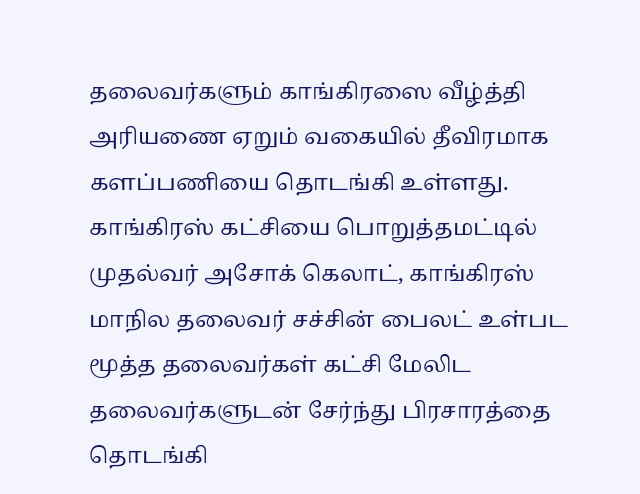தலைவர்களும் காங்கிரஸை வீழ்த்தி அரியணை ஏறும் வகையில் தீவிரமாக களப்பணியை தொடங்கி உள்ளது. காங்கிரஸ் கட்சியை பொறுத்தமட்டில் முதல்வர் அசோக் கெலாட், காங்கிரஸ் மாநில தலைவர் சச்சின் பைலட் உள்பட மூத்த தலைவர்கள் கட்சி மேலிட தலைவர்களுடன் சேர்ந்து பிரசாரத்தை தொடங்கி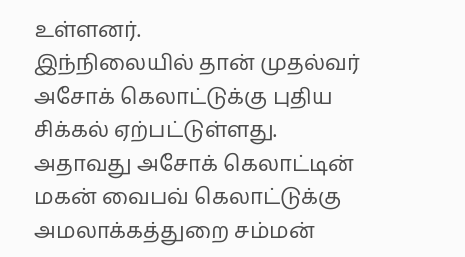உள்ளனர்.
இந்நிலையில் தான் முதல்வர் அசோக் கெலாட்டுக்கு புதிய சிக்கல் ஏற்பட்டுள்ளது. அதாவது அசோக் கெலாட்டின் மகன் வைபவ் கெலாட்டுக்கு அமலாக்கத்துறை சம்மன்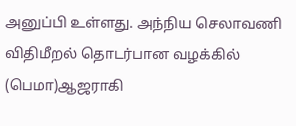அனுப்பி உள்ளது. அந்நிய செலாவணி விதிமீறல் தொடர்பான வழக்கில் (பெமா)ஆஜராகி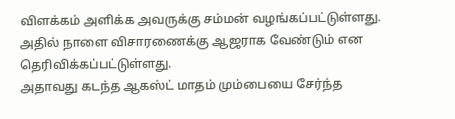விளக்கம் அளிக்க அவருக்கு சம்மன் வழங்கப்பட்டுள்ளது. அதில் நாளை விசாரணைக்கு ஆஜராக வேண்டும் என தெரிவிக்கப்பட்டுள்ளது.
அதாவது கடந்த ஆகஸ்ட் மாதம் மும்பையை சேர்ந்த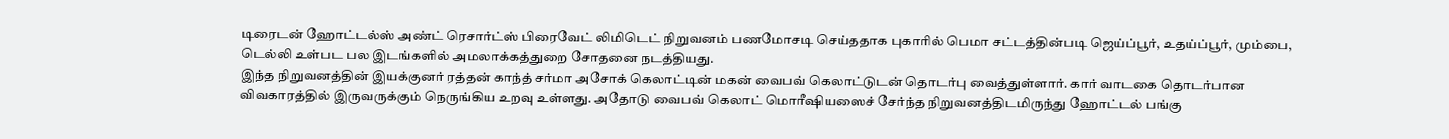டிரைடன் ஹோட்டல்ஸ் அண்ட் ரெசார்ட்ஸ் பிரைவேட் லிமிடெட் நிறுவனம் பணமோசடி செய்ததாக புகாரில் பெமா சட்டத்தின்படி ஜெய்ப்பூர், உதய்ப்பூர், மும்பை, டெல்லி உள்பட பல இடங்களில் அமலாக்கத்துறை சோதனை நடத்தியது.
இந்த நிறுவனத்தின் இயக்குனர் ரத்தன் காந்த் சர்மா அசோக் கெலாட்டின் மகன் வைபவ் கெலாட்டுடன் தொடர்பு வைத்துள்ளார். கார் வாடகை தொடர்பான விவகாரத்தில் இருவருக்கும் நெருங்கிய உறவு உள்ளது. அதோடு வைபவ் கெலாட் மொரீஷியஸைச் சேர்ந்த நிறுவனத்திடமிருந்து ஹோட்டல் பங்கு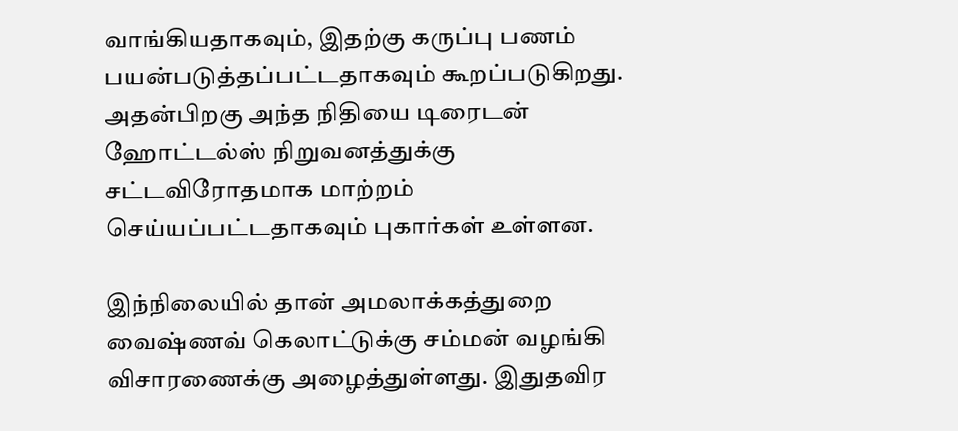வாங்கியதாகவும், இதற்கு கருப்பு பணம் பயன்படுத்தப்பட்டதாகவும் கூறப்படுகிறது. அதன்பிறகு அந்த நிதியை டிரைடன் ஹோட்டல்ஸ் நிறுவனத்துக்கு சட்டவிரோதமாக மாற்றம் செய்யப்பட்டதாகவும் புகார்கள் உள்ளன.

இந்நிலையில் தான் அமலாக்கத்துறை வைஷ்ணவ் கெலாட்டுக்கு சம்மன் வழங்கி விசாரணைக்கு அழைத்துள்ளது. இதுதவிர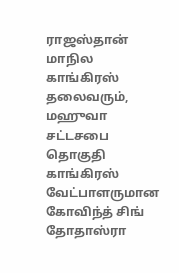ராஜஸ்தான் மாநில காங்கிரஸ் தலைவரும், மஹுவா சட்டசபை தொகுதி காங்கிரஸ் வேட்பாளருமான கோவிந்த் சிங் தோதாஸ்ரா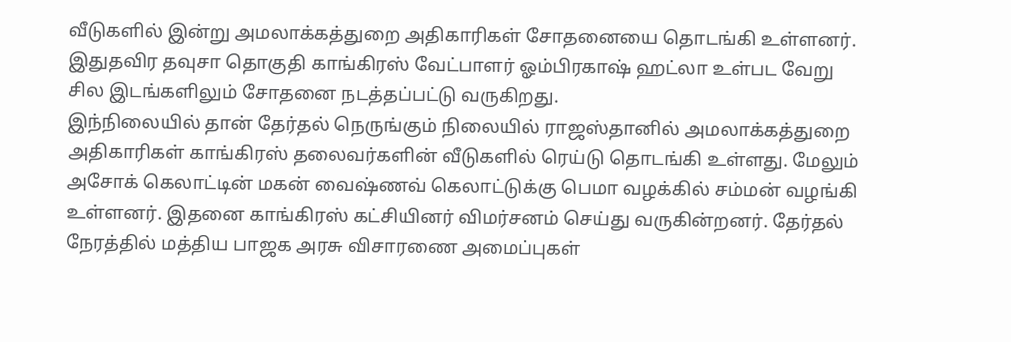வீடுகளில் இன்று அமலாக்கத்துறை அதிகாரிகள் சோதனையை தொடங்கி உள்ளனர். இதுதவிர தவுசா தொகுதி காங்கிரஸ் வேட்பாளர் ஓம்பிரகாஷ் ஹட்லா உள்பட வேறு சில இடங்களிலும் சோதனை நடத்தப்பட்டு வருகிறது.
இந்நிலையில் தான் தேர்தல் நெருங்கும் நிலையில் ராஜஸ்தானில் அமலாக்கத்துறை அதிகாரிகள் காங்கிரஸ் தலைவர்களின் வீடுகளில் ரெய்டு தொடங்கி உள்ளது. மேலும் அசோக் கெலாட்டின் மகன் வைஷ்ணவ் கெலாட்டுக்கு பெமா வழக்கில் சம்மன் வழங்கி உள்ளனர். இதனை காங்கிரஸ் கட்சியினர் விமர்சனம் செய்து வருகின்றனர். தேர்தல் நேரத்தில் மத்திய பாஜக அரசு விசாரணை அமைப்புகள்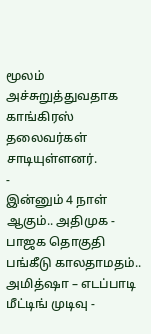மூலம் அச்சுறுத்துவதாக காங்கிரஸ் தலைவர்கள் சாடியுள்ளனர்.
-
இன்னும் 4 நாள் ஆகும்.. அதிமுக - பாஜக தொகுதி பங்கீடு காலதாமதம்.. அமித்ஷா – எடப்பாடி மீட்டிங் முடிவு -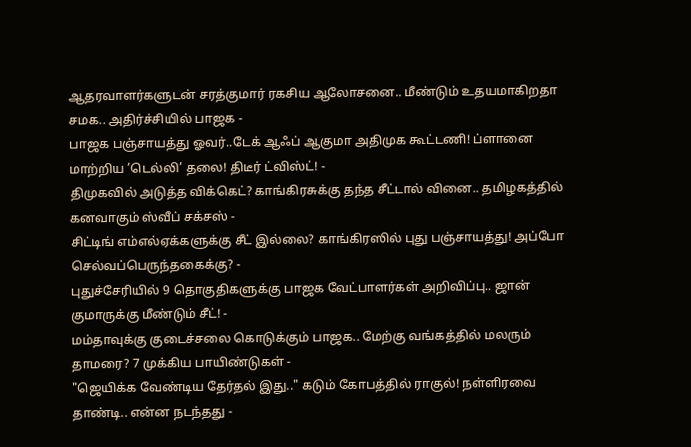ஆதரவாளர்களுடன் சரத்குமார் ரகசிய ஆலோசனை.. மீண்டும் உதயமாகிறதா சமக.. அதிர்ச்சியில் பாஜக -
பாஜக பஞ்சாயத்து ஓவர்..டேக் ஆஃப் ஆகுமா அதிமுக கூட்டணி! ப்ளானை மாற்றிய ’டெல்லி’ தலை! திடீர் ட்விஸ்ட்! -
திமுகவில் அடுத்த விக்கெட்? காங்கிரசுக்கு தந்த சீட்டால் வினை.. தமிழகத்தில் கனவாகும் ஸ்வீப் சக்சஸ் -
சிட்டிங் எம்எல்ஏக்களுக்கு சீட் இல்லை? காங்கிரஸில் புது பஞ்சாயத்து! அப்போ செல்வப்பெருந்தகைக்கு? -
புதுச்சேரியில் 9 தொகுதிகளுக்கு பாஜக வேட்பாளர்கள் அறிவிப்பு.. ஜான் குமாருக்கு மீண்டும் சீட்! -
மம்தாவுக்கு குடைச்சலை கொடுக்கும் பாஜக.. மேற்கு வங்கத்தில் மலரும் தாமரை? 7 முக்கிய பாயிண்டுகள் -
"ஜெயிக்க வேண்டிய தேர்தல் இது.." கடும் கோபத்தில் ராகுல்! நள்ளிரவை தாண்டி.. என்ன நடந்தது -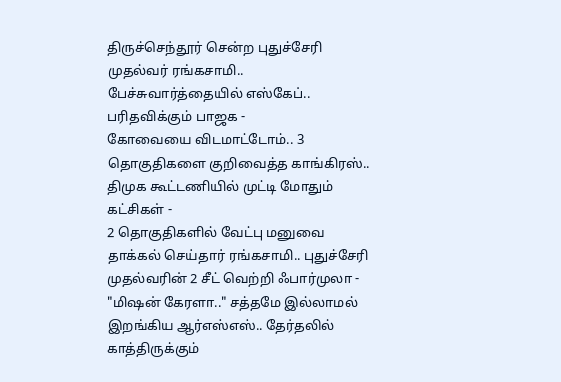திருச்செந்தூர் சென்ற புதுச்சேரி முதல்வர் ரங்கசாமி.. பேச்சுவார்த்தையில் எஸ்கேப்.. பரிதவிக்கும் பாஜக -
கோவையை விடமாட்டோம்.. 3 தொகுதிகளை குறிவைத்த காங்கிரஸ்.. திமுக கூட்டணியில் முட்டி மோதும் கட்சிகள் -
2 தொகுதிகளில் வேட்பு மனுவை தாக்கல் செய்தார் ரங்கசாமி.. புதுச்சேரி முதல்வரின் 2 சீட் வெற்றி ஃபார்முலா -
"மிஷன் கேரளா.." சத்தமே இல்லாமல் இறங்கிய ஆர்எஸ்எஸ்.. தேர்தலில் காத்திருக்கும்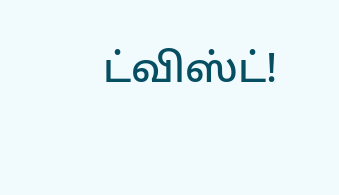ட்விஸ்ட்!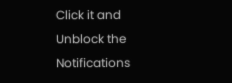Click it and Unblock the Notifications